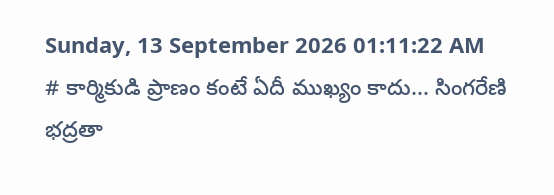Sunday, 13 September 2026 01:11:22 AM
# కార్మికుడి ప్రాణం కంటే ఏదీ ముఖ్యం కాదు... సింగరేణి భద్రతా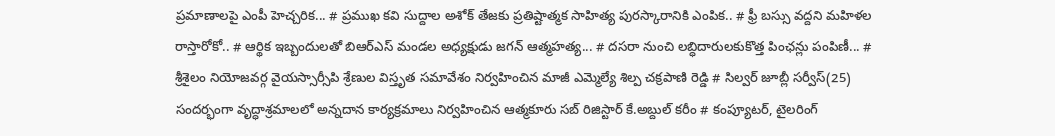ప్రమాణాలపై ఎంపీ హెచ్చరిక... # ప్రముఖ కవి సుద్దాల అశోక్ తేజకు ప్రతిష్టాత్మక సాహిత్య పురస్కారానికి ఎంపిక.. # ఫ్రీ బస్సు వద్దని మహిళల రాస్తారోకో.. # ఆర్థిక ఇబ్బందులతో బిఆర్ఎస్ మండల అధ్యక్షుడు జగన్ ఆత్మహత్య... # దసరా నుంచి లబ్ధిదారులకుకొత్త పింఛన్లు పంపిణీ... # శ్రీశైలం నియోజవర్గ వైయస్సార్సీపి శ్రేణుల విస్తృత సమావేశం నిర్వహించిన మాజీ ఎమ్మెల్యే శిల్ప చక్రపాణి రెడ్డి # సిల్వర్ జూబ్లీ సర్వీస్(25) సందర్భంగా వృద్ధాశ్రమాలలో అన్నదాన కార్యక్రమాలు నిర్వహించిన ఆత్మకూరు సబ్ రిజిస్టార్ కే.అబ్దుల్ కరీం # కంప్యూటర్, టైలరింగ్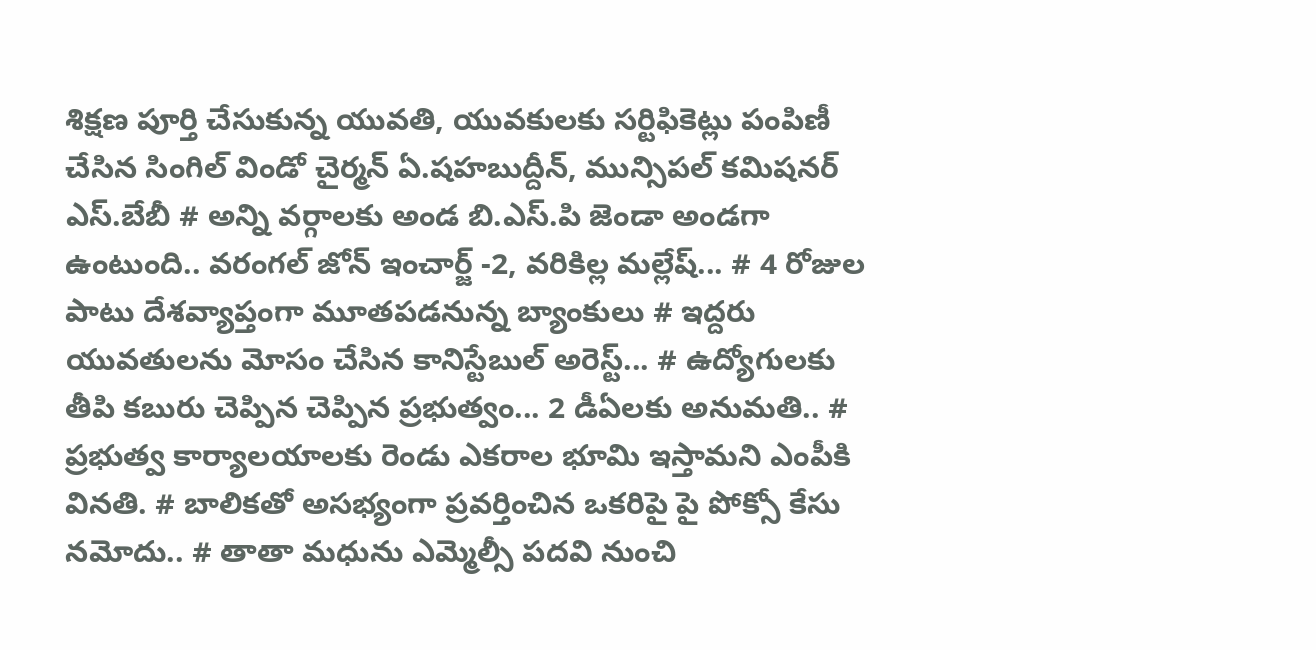శిక్షణ పూర్తి చేసుకున్న యువతి, యువకులకు సర్టిఫికెట్లు పంపిణీ చేసిన సింగిల్ విండో చైర్మన్ ఏ.షహబుద్దీన్, మున్సిపల్ కమిషనర్ ఎస్.బేబీ # అన్ని వర్గాలకు అండ బి.ఎస్.పి జెండా అండగా ఉంటుంది.. వరంగల్ జోన్ ఇంచార్జ్ -2, వరికిల్ల మల్లేష్... # 4 రోజుల పాటు దేశవ్యాప్తంగా మూతపడనున్న బ్యాంకులు # ఇద్దరు యువతులను మోసం చేసిన కానిస్టేబుల్ అరెస్ట్... # ఉద్యోగులకు తీపి కబురు చెప్పిన చెప్పిన ప్రభుత్వం... 2 డీఏలకు అనుమతి.. # ప్రభుత్వ కార్యాలయాలకు రెండు ఎకరాల భూమి ఇస్తామని ఎంపీకి వినతి. # బాలికతో అసభ్యంగా ప్రవర్తించిన ఒకరిపై పై పోక్సో కేసు నమోదు.. # తాతా మధును ఎమ్మెల్సీ పదవి నుంచి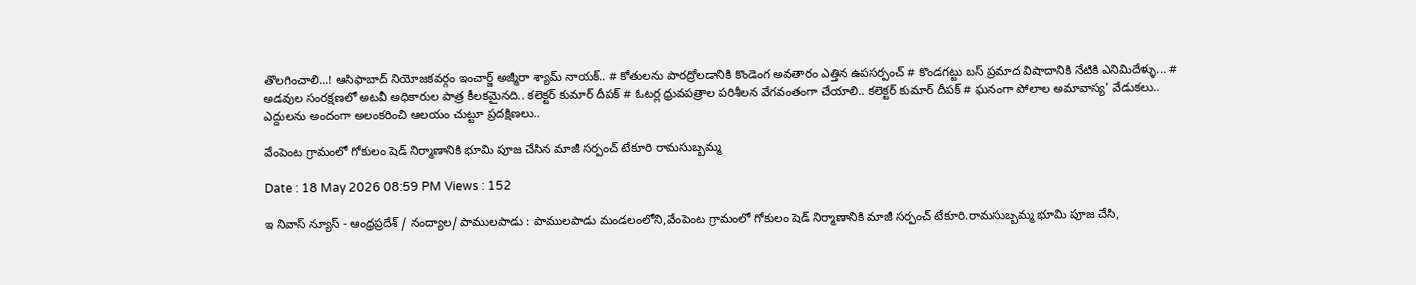తొలగించాలి...! ఆసిఫాబాద్ నియోజకవర్గం ఇంచార్జ్ అజ్మీరా శ్యామ్ నాయక్.. # కోతులను పారద్రోలడానికి కొండెంగ అవతారం ఎత్తిన ఉపసర్పంచ్ # కొండగట్టు బస్ ప్రమాద విషాదానికి నేటికి ఎనిమిదేళ్ళు... # అడవుల సంరక్షణలో అటవీ అధికారుల పాత్ర కీలకమైనది.. కలెక్టర్ కుమార్ దీపక్ # ఓటర్ల ధ్రువపత్రాల పరిశీలన వేగవంతంగా చేయాలి.. కలెక్టర్ కుమార్ దీపక్ # ఘనంగా పోలాల అమావాస్య’ వేడుకలు.. ఎద్దులను అందంగా అలంకరించి ఆలయం చుట్టూ ప్రదక్షిణలు..

వేంపెంట గ్రామంలో గోకులం షెడ్ నిర్మాణానికి భూమి పూజ చేసిన మాజీ సర్పంచ్ టేకూరి రామసుబ్బమ్మ

Date : 18 May 2026 08:59 PM Views : 152

ఇ నివాస్ న్యూస్ - ఆంధ్రప్రదేశ్ / నంద్యాల/ పాములపాడు : పాములపాడు మండలంలోని,వేంపెంట గ్రామంలో గోకులం షెడ్ నిర్మాణానికి మాజీ సర్పంచ్ టేకూరి.రామసుబ్బమ్మ భూమి పూజ చేసి,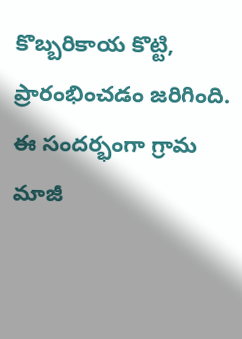కొబ్బరికాయ కొట్టి, ప్రారంభించడం జరిగింది. ఈ సందర్భంగా గ్రామ మాజీ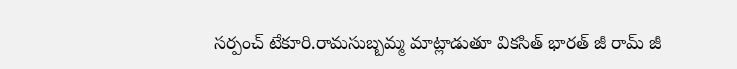సర్పంచ్ టేకూరి.రామసుబ్బమ్మ మాట్లాడుతూ వికసిత్ భారత్ జీ రామ్ జీ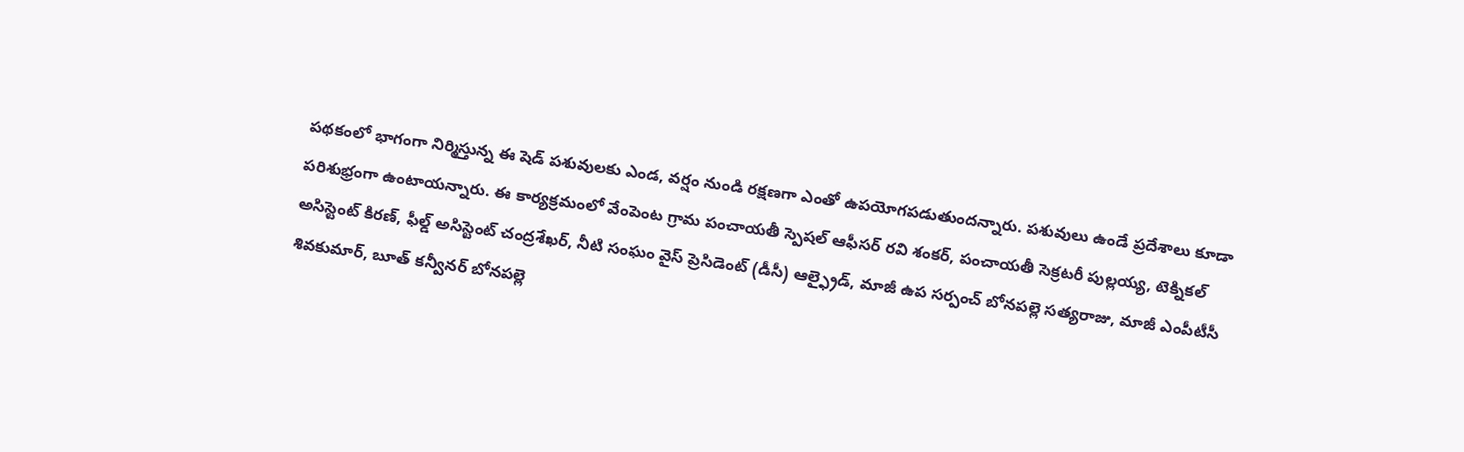పథకంలో భాగంగా నిర్మిస్తున్న ఈ షెడ్ పశువులకు ఎండ, వర్షం నుండి రక్షణగా ఎంతో ఉపయోగపడుతుందన్నారు. పశువులు ఉండే ప్రదేశాలు కూడా పరిశుభ్రంగా ఉంటాయన్నారు. ఈ కార్యక్రమంలో వేంపెంట గ్రామ పంచాయతీ స్పెషల్ ఆఫీసర్ రవి శంకర్, పంచాయతీ సెక్రటరీ పుల్లయ్య, టెక్నికల్ అసిస్టెంట్ కిరణ్, ఫీల్డ్ అసిస్టెంట్ చంద్రశేఖర్, నీటి సంఘం వైస్ ప్రెసిడెంట్ (డీసీ) ఆల్ఫ్రైడ్, మాజీ ఉప సర్పంచ్ బోనపల్లె సత్యరాజు, మాజీ ఎంపీటీసీ శివకుమార్, బూత్ కన్వీనర్ బోనపల్లె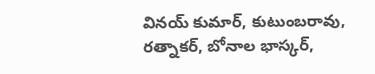వినయ్ కుమార్, కుటుంబరావు, రత్నాకర్, బోనాల భాస్కర్,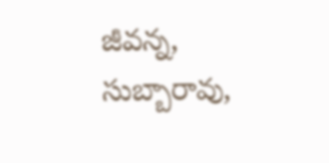జీవన్న, సుబ్బారావు,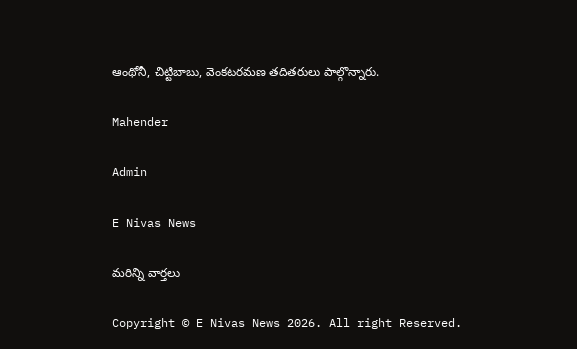ఆంథోనీ, చిట్టిబాబు, వెంకటరమణ తదితరులు పాల్గొన్నారు.

Mahender

Admin

E Nivas News

మరిన్ని వార్తలు

Copyright © E Nivas News 2026. All right Reserved.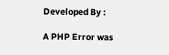Developed By :

A PHP Error was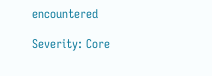encountered

Severity: Core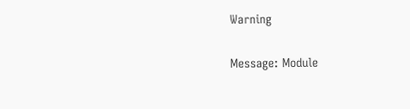Warning

Message: Module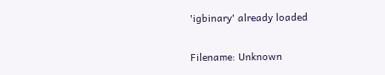'igbinary' already loaded

Filename: Unknown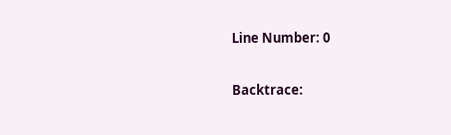Line Number: 0

Backtrace: